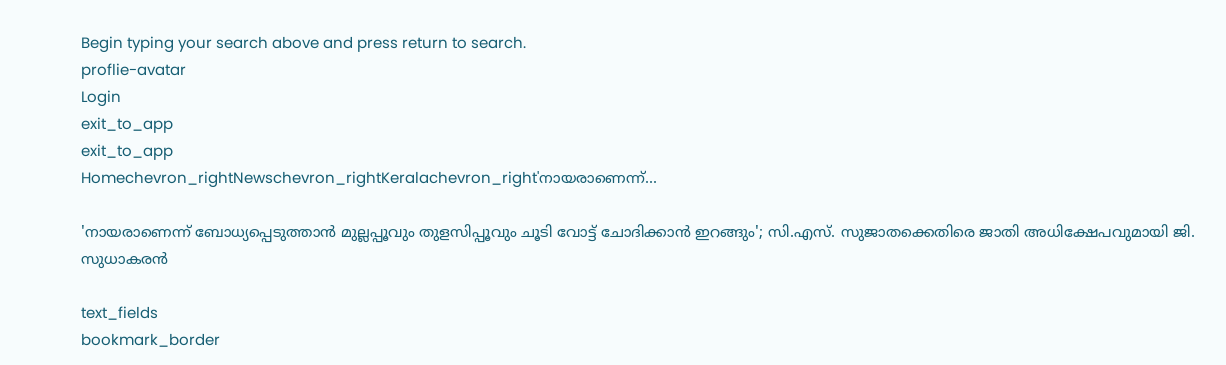Begin typing your search above and press return to search.
proflie-avatar
Login
exit_to_app
exit_to_app
Homechevron_rightNewschevron_rightKeralachevron_right'നായരാണെന്ന്...

'നായരാണെന്ന് ബോധ്യപ്പെടുത്താൻ മുല്ലപ്പൂവും തുളസിപ്പൂവും ചൂടി വോട്ട് ചോദിക്കാൻ ഇറങ്ങും'; സി.എസ്. സുജാതക്കെതിരെ ജാതി അധിക്ഷേപവുമായി ജി. സുധാകരൻ

text_fields
bookmark_border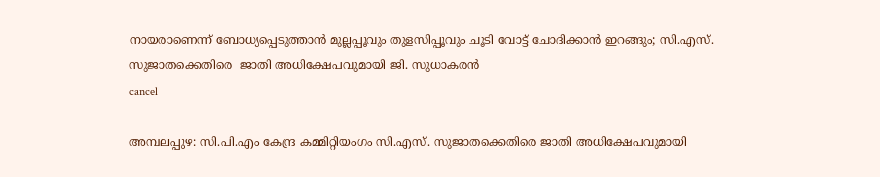നായരാണെന്ന് ബോധ്യപ്പെടുത്താൻ മുല്ലപ്പൂവും തുളസിപ്പൂവും ചൂടി വോട്ട് ചോദിക്കാൻ ഇറങ്ങും; സി.എസ്. സുജാതക്കെതിരെ  ജാതി അധിക്ഷേപവുമായി ജി. സുധാകരൻ
cancel

അമ്പലപ്പുഴ: സി.പി.എം കേന്ദ്ര കമ്മിറ്റിയംഗം സി.എസ്. സുജാതക്കെതിരെ ജാതി അധിക്ഷേപവുമായി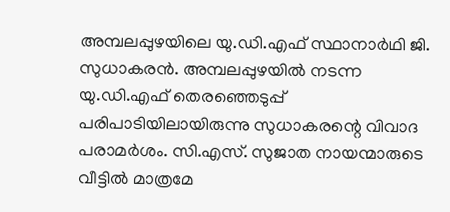അമ്പലപ്പുഴയിലെ യു.ഡി.എഫ് സ്ഥാനാർഥി ജി. സുധാകരൻ. അമ്പലപ്പുഴയിൽ നടന്ന യു.ഡി.എഫ് തെരഞ്ഞെടുപ്പ് പരിപാടിയിലായിരുന്നു സുധാകരന്റെ വിവാദ പരാമർശം. സി.എസ്. സുജാത നായന്മാരുടെ വീട്ടിൽ മാത്രമേ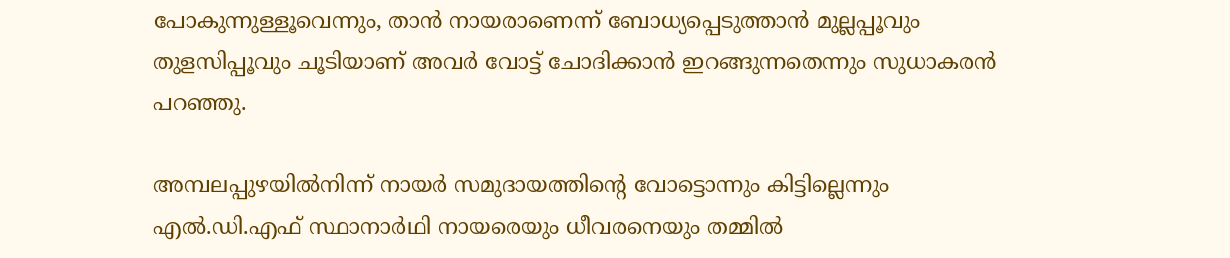പോകുന്നുള്ളൂവെന്നും, താൻ നായരാണെന്ന് ബോധ്യപ്പെടുത്താൻ മുല്ലപ്പൂവും തുളസിപ്പൂവും ചൂടിയാണ് അവർ വോട്ട് ചോദിക്കാൻ ഇറങ്ങുന്നതെന്നും സുധാകരൻ പറഞ്ഞു.

അമ്പലപ്പുഴയിൽനിന്ന് നായർ സമുദായത്തിന്റെ വോട്ടൊന്നും കിട്ടില്ലെന്നും എൽ.ഡി.എഫ് സ്ഥാനാർഥി നായരെയും ധീവരനെയും തമ്മിൽ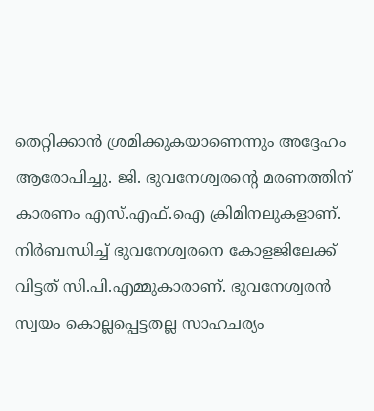തെറ്റിക്കാൻ ശ്രമിക്കുകയാണെന്നും അദ്ദേഹം ആരോപിച്ചു. ജി. ഭുവനേശ്വരന്റെ മരണത്തിന് കാരണം എസ്.എഫ്.ഐ ക്രിമിനലുകളാണ്. നിർബന്ധിച്ച് ഭുവനേശ്വരനെ കോളജിലേക്ക് വിട്ടത് സി.പി.എമ്മുകാരാണ്. ഭുവനേശ്വരന്‍ സ്വയം കൊല്ലപ്പെട്ടതല്ല സാഹചര്യം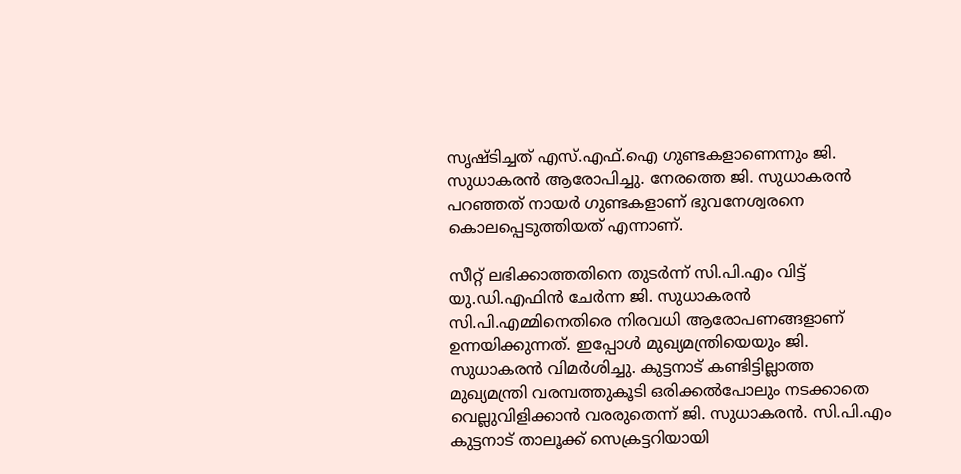സൃഷ്ടിച്ചത് എസ്.എഫ്.ഐ ഗുണ്ടകളാണെന്നും ജി. സുധാകരൻ ആരോപിച്ചു. നേരത്തെ ജി. സുധാകരൻ പറഞ്ഞത് നായർ ഗുണ്ടകളാണ് ഭുവനേശ്വരനെ കൊലപ്പെടുത്തിയത് എന്നാണ്.

സീറ്റ് ലഭിക്കാത്തതിനെ തുടർന്ന് സി.പി.എം വിട്ട് യു.ഡി.എഫിൻ ചേർന്ന ജി. സുധാകരൻ സി.പി.എമ്മിനെതിരെ നിരവധി ആരോപണങ്ങളാണ് ഉന്നയിക്കുന്നത്. ഇപ്പോൾ മുഖ്യമന്ത്രിയെയും ജി. സുധാകരൻ വിമർശിച്ചു. കുട്ടനാട് കണ്ടിട്ടില്ലാത്ത മുഖ്യമന്ത്രി വരമ്പത്തുകൂടി ഒരിക്കൽപോലും നടക്കാതെ വെല്ലുവിളിക്കാൻ വരരുതെന്ന് ജി. സുധാകരൻ. സി.പി.എം കുട്ടനാട് താലൂക്ക് സെക്രട്ടറിയായി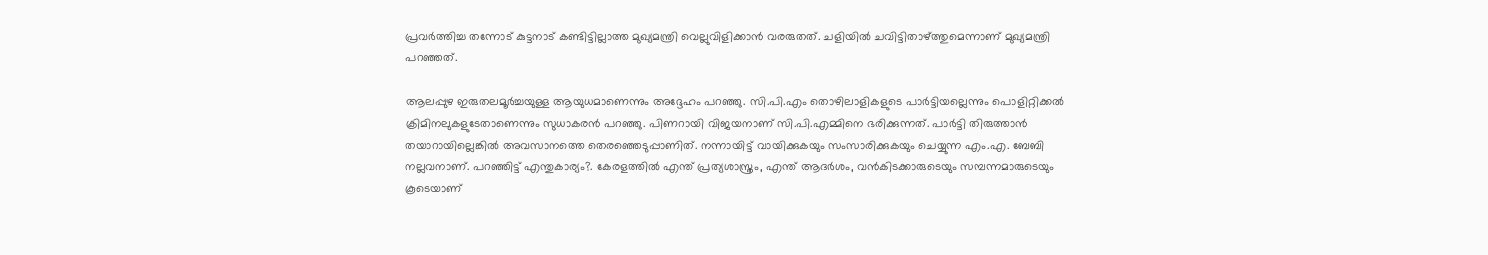പ്രവർത്തിച്ച തന്നോട് കുട്ടനാട് കണ്ടിട്ടില്ലാത്ത മുഖ്യമന്ത്രി വെല്ലുവിളിക്കാൻ വരരുതത്. ചളിയിൽ ചവിട്ടിതാഴ്ത്തുമെന്നാണ് മുഖ്യമന്ത്രി പറഞ്ഞത്.

ആലപ്പുഴ ഇരുതലമൂർച്ചയുള്ള ആയുധമാണെന്നും അദ്ദേഹം പറഞ്ഞു. സി.പി.എം തൊഴിലാളികളുടെ പാർട്ടിയല്ലെന്നും പൊളിറ്റിക്കൽ ക്രിമിനലുകളുടേതാണെന്നും സുധാകരൻ പറഞ്ഞു. പിണറായി വിജയനാണ് സി.പി.എമ്മിനെ ഭരിക്കുന്നത്. പാർട്ടി തിരുത്താൻ തയാറായില്ലെങ്കിൽ അവസാനത്തെ തെരഞ്ഞെടുപ്പാണിത്. നന്നായിട്ട് വായിക്കുകയും സംസാരിക്കുകയും ചെയ്യുന്ന എം.എ. ബേബി നല്ലവനാണ്. പറഞ്ഞിട്ട് എന്തുകാര്യം?. കേരളത്തിൽ എന്ത് പ്രത്യശാസ്ത്രം, എന്ത് ആദർശം, വൻകിടക്കാരുടെയും സമ്പന്നമാരുടെയും കൂടെയാണ്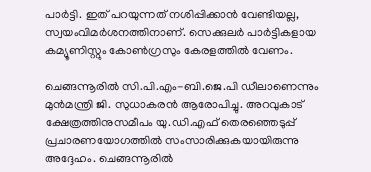പാർട്ടി. ഇത് പറയുന്നത് നശിപ്പിക്കാൻ വേണ്ടിയല്ല, സ്വയംവിമർശനത്തിനാണ്. സെക്കുലർ പാർട്ടികളായ കമ്യൂണിസ്റ്റും കോൺഗ്രസും കേരളത്തിൽ വേണം.

ചെങ്ങന്നൂരിൽ സി.പി.എം-ബി.ജെ.പി ഡീലാണെന്നും മുൻമന്ത്രി ജി. സുധാകരൻ ആരോപിച്ചു. അറവുകാട് ക്ഷേത്രത്തിനുസമീപം യു.ഡി.എഫ് തെരഞ്ഞെടുപ്പ് പ്രചാരണയോഗത്തിൽ സംസാരിക്കുകയായിരുന്നു അദ്ദേഹം. ചെങ്ങന്നൂരിൽ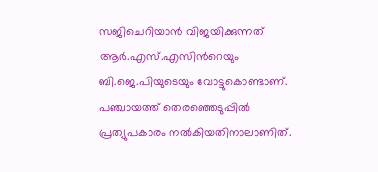സജിചെറിയാൻ വിജയിക്കുന്നത് ആർ.എസ്.എസിന്‍റെയും ബി.ജെ.പിയുടെയും വോട്ടുകൊണ്ടാണ്. പഞ്ചായത്ത് തെരഞ്ഞെടുപ്പിൽ പ്രത്യുപകാരം നൽകിയതിനാലാണിത്.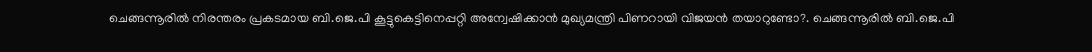ചെങ്ങന്നൂരിൽ നിരന്തരം പ്രകടമായ ബി.ജെ.പി കൂട്ടുകെട്ടിനെപ്പറ്റി അന്വേഷിക്കാൻ മുഖ്യമന്ത്രി പിണറായി വിജയൻ തയാറുണ്ടോ?. ചെങ്ങന്നൂരിൽ ബി.ജെ.പി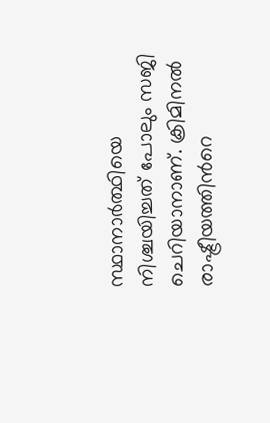സ്ഥാനാർത്ഥിയെ നിശ്ചയിച്ചത് പോലും സജി ചെറിയാനാണ്. ക്രിമിനൽ രാഷ്ട്രീയത്തിന്‍റെ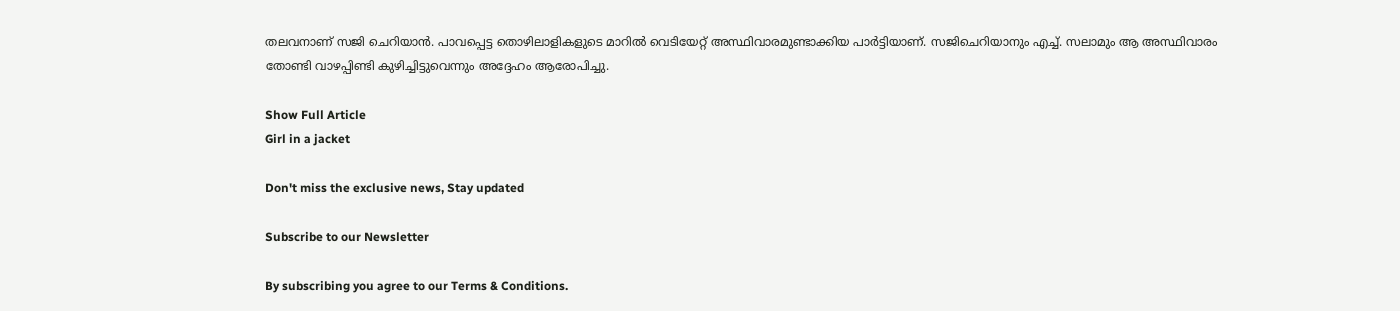തലവനാണ് സജി ചെറിയാൻ. പാവപ്പെട്ട തൊഴിലാളികളുടെ മാറിൽ വെടിയേറ്റ് അസ്ഥിവാരമുണ്ടാക്കിയ പാർട്ടിയാണ്. സജിചെറിയാനും എച്ച്. സലാമും ആ അസ്ഥിവാരം തോണ്ടി വാഴപ്പിണ്ടി കുഴിച്ചിട്ടുവെന്നും അദ്ദേഹം ആരോപിച്ചു.

Show Full Article
Girl in a jacket

Don't miss the exclusive news, Stay updated

Subscribe to our Newsletter

By subscribing you agree to our Terms & Conditions.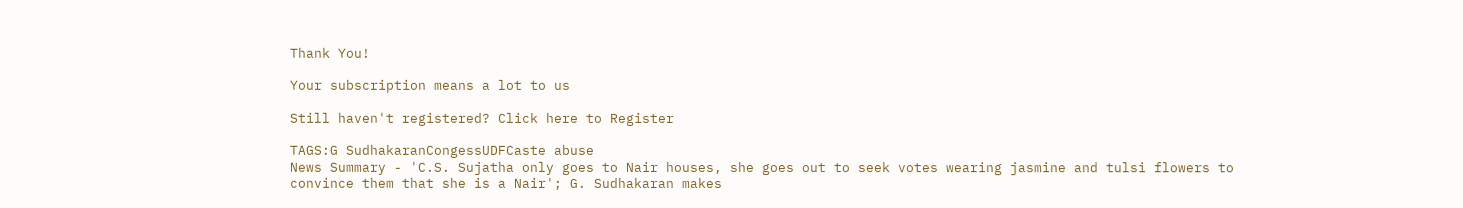Thank You!

Your subscription means a lot to us

Still haven't registered? Click here to Register

TAGS:G SudhakaranCongessUDFCaste abuse
News Summary - 'C.S. Sujatha only goes to Nair houses, she goes out to seek votes wearing jasmine and tulsi flowers to convince them that she is a Nair'; G. Sudhakaran makes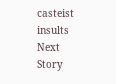casteist insults
Next Story